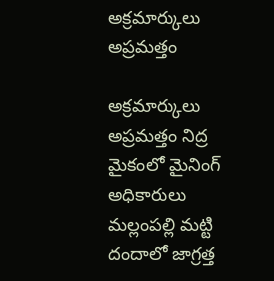అక్రమార్కులు అప్ర‌మ‌త్తం

అక్రమార్కులు అప్ర‌మ‌త్తం నిద్ర మైకంలో మైనింగ్ అధికారులు మ‌ల్లంప‌ల్లి మ‌ట్టి దందాలో జాగ్ర‌త్త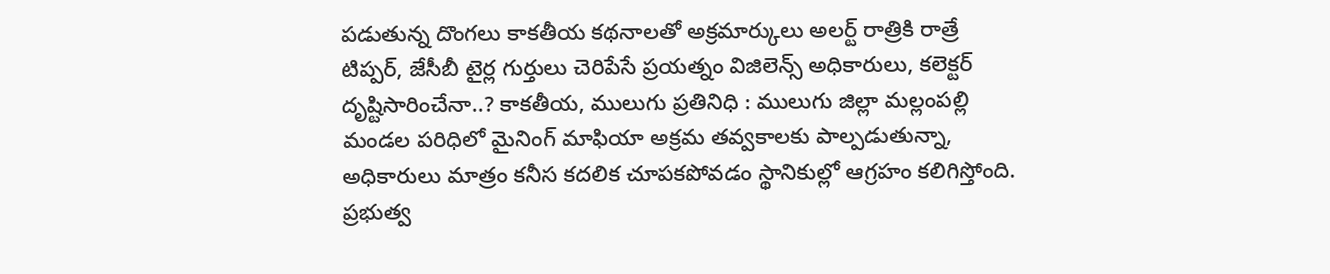ప‌డుతున్న‌ దొంగ‌లు కాక‌తీయ క‌థ‌నాల‌తో అక్ర‌మార్కులు అల‌ర్ట్ రాత్రికి రాత్రే టిప్పర్, జేసీబీ టైర్ల గుర్తులు చెరిపేసే ప్ర‌య‌త్నం విజిలెన్స్ అధికారులు, కలెక్టర్ దృష్టిసారించేనా..? కాకతీయ, ములుగు ప్రతినిధి : ములుగు జిల్లా మల్లంపల్లి మండల పరిధిలో మైనింగ్ మాఫియా అక్రమ తవ్వకాలకు పాల్పడుతున్నా, అధికారులు మాత్రం కనీస కదలిక చూపకపోవడం స్థానికుల్లో ఆగ్రహం క‌లిగిస్తోంది. ప్రభుత్వ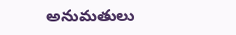అనుమతులు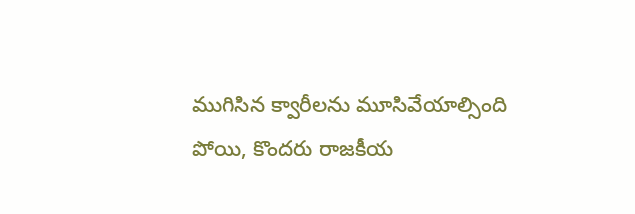ముగిసిన క్వారీలను మూసివేయాల్సింది పోయి, కొందరు రాజకీయ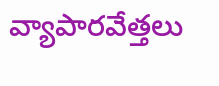వ్యాపారవేత్తలు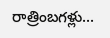రాత్రింబగళ్లు...